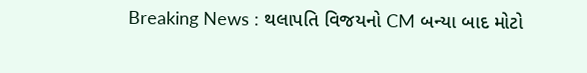Breaking News : થલાપતિ વિજયનો CM બન્યા બાદ મોટો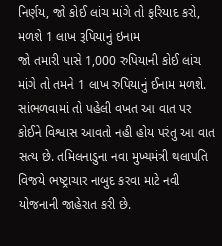નિર્ણય, જો કોઈ લાંચ માંગે તો ફરિયાદ કરો, મળશે 1 લાખ રૂપિયાનું ઇનામ
જો તમારી પાસે 1,000 રુપિયાની કોઈ લાંચ માંગે તો તમને 1 લાખ રુપિયાનું ઈનામ મળશે. સાંભળવામાં તો પહેલી વખત આ વાત પર કોઈને વિશ્વાસ આવતો નહી હોય પરંતુ આ વાત સત્ય છે. તમિલનાડુના નવા મુખ્યમંત્રી થલાપતિ વિજયે ભષ્ટ્રાચાર નાબુદ કરવા માટે નવી યોજનાની જાહેરાત કરી છે.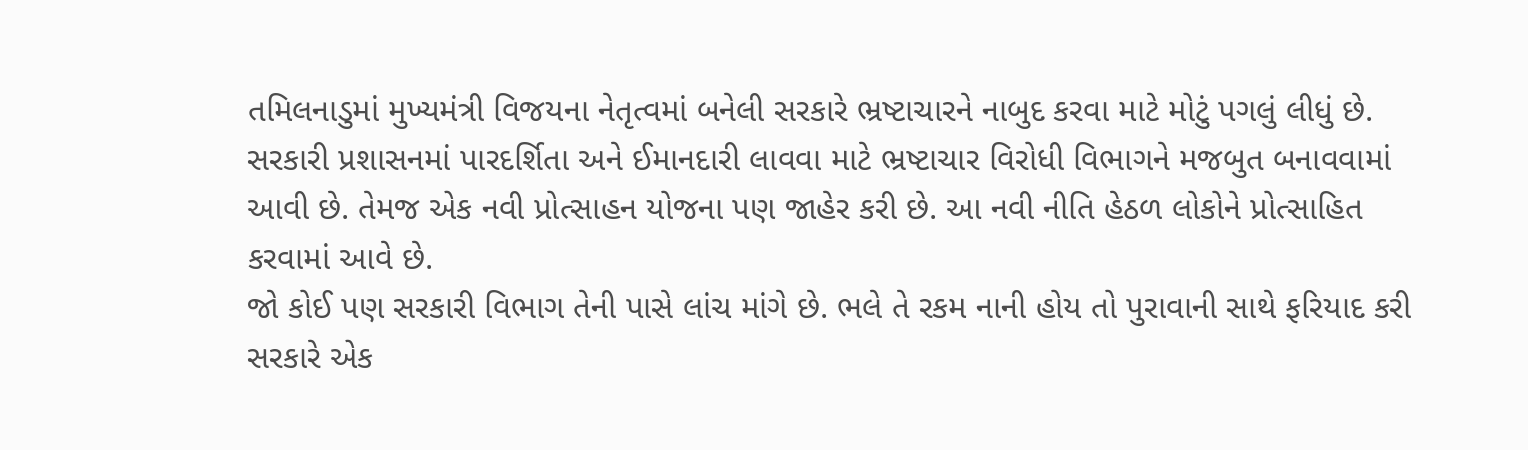તમિલનાડુમાં મુખ્યમંત્રી વિજયના નેતૃત્વમાં બનેલી સરકારે ભ્રષ્ટાચારને નાબુદ કરવા માટે મોટું પગલું લીધું છે. સરકારી પ્રશાસનમાં પારદર્શિતા અને ઈમાનદારી લાવવા માટે ભ્રષ્ટાચાર વિરોધી વિભાગને મજબુત બનાવવામાં આવી છે. તેમજ એક નવી પ્રોત્સાહન યોજના પણ જાહેર કરી છે. આ નવી નીતિ હેઠળ લોકોને પ્રોત્સાહિત કરવામાં આવે છે.
જો કોઈ પણ સરકારી વિભાગ તેની પાસે લાંચ માંગે છે. ભલે તે રકમ નાની હોય તો પુરાવાની સાથે ફરિયાદ કરી સરકારે એક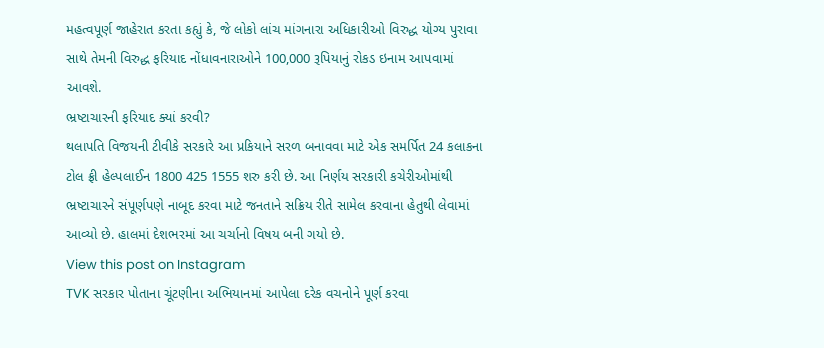મહત્વપૂર્ણ જાહેરાત કરતા કહ્યું કે, જે લોકો લાંચ માંગનારા અધિકારીઓ વિરુદ્ધ યોગ્ય પુરાવા સાથે તેમની વિરુદ્ધ ફરિયાદ નોંધાવનારાઓને 100,000 રૂપિયાનું રોકડ ઇનામ આપવામાં આવશે.
ભ્રષ્ટાચારની ફરિયાદ ક્યાં કરવી?
થલાપતિ વિજયની ટીવીકે સરકારે આ પ્રકિયાને સરળ બનાવવા માટે એક સમર્પિત 24 કલાકના ટોલ ફ્રી હેલ્પલાઈન 1800 425 1555 શરુ કરી છે. આ નિર્ણય સરકારી કચેરીઓમાંથી ભ્રષ્ટાચારને સંપૂર્ણપણે નાબૂદ કરવા માટે જનતાને સક્રિય રીતે સામેલ કરવાના હેતુથી લેવામાં આવ્યો છે. હાલમાં દેશભરમાં આ ચર્ચાનો વિષય બની ગયો છે.
View this post on Instagram
TVK સરકાર પોતાના ચૂંટણીના અભિયાનમાં આપેલા દરેક વચનોને પૂર્ણ કરવા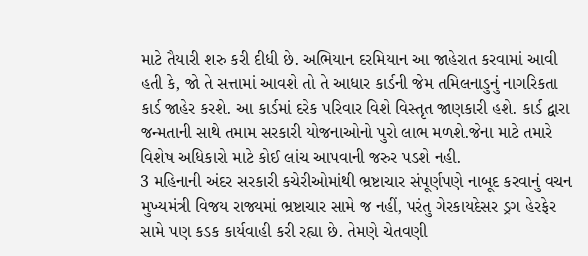માટે તૈયારી શરુ કરી દીધી છે. અભિયાન દરમિયાન આ જાહેરાત કરવામાં આવી હતી કે, જો તે સત્તામાં આવશે તો તે આધાર કાર્ડની જેમ તમિલનાડુનું નાગરિકતા કાર્ડ જાહેર કરશે. આ કાર્ડમાં દરેક પરિવાર વિશે વિસ્તૃત જાણકારી હશે. કાર્ડ દ્વારા જન્મતાની સાથે તમામ સરકારી યોજનાઓનો પુરો લાભ મળશે.જેના માટે તમારે વિશેષ અધિકારો માટે કોઈ લાંચ આપવાની જરુર પડશે નહી.
3 મહિનાની અંદર સરકારી કચેરીઓમાંથી ભ્રષ્ટાચાર સંપૂર્ણપણે નાબૂદ કરવાનું વચન
મુખ્યમંત્રી વિજય રાજ્યમાં ભ્રષ્ટાચાર સામે જ નહીં, પરંતુ ગેરકાયદેસર ડ્રગ હેરફેર સામે પણ કડક કાર્યવાહી કરી રહ્યા છે. તેમણે ચેતવણી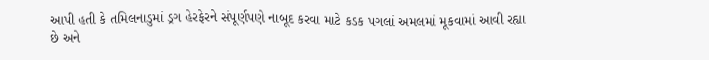આપી હતી કે તમિલનાડુમાં ડ્રગ હેરફેરને સંપૂર્ણપણે નાબૂદ કરવા માટે કડક પગલાં અમલમાં મૂકવામાં આવી રહ્યા છે અને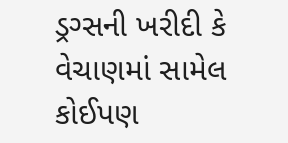ડ્રગ્સની ખરીદી કે વેચાણમાં સામેલ કોઈપણ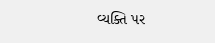વ્યક્તિ પર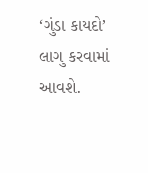‘ગુંડા કાયદો’ લાગુ કરવામાં આવશે.